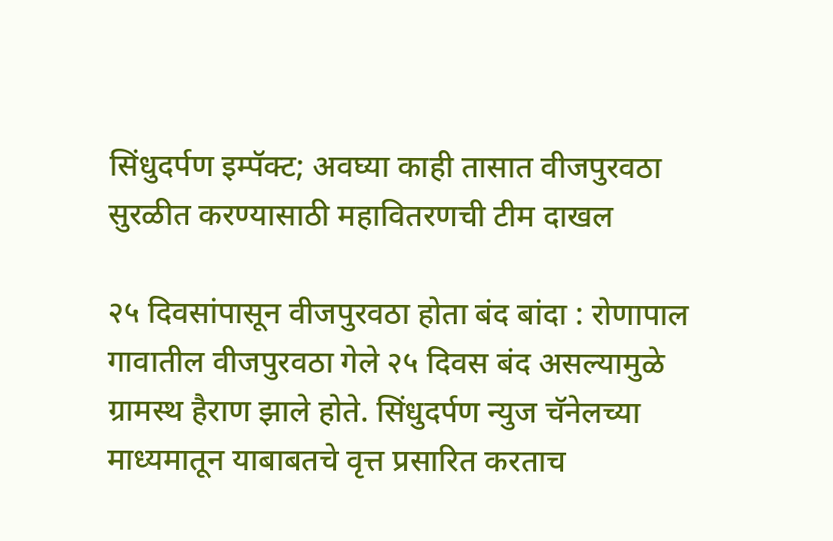सिंधुदर्पण इम्पॅक्ट; अवघ्या काही तासात वीजपुरवठा सुरळीत करण्यासाठी महावितरणची टीम दाखल

२५ दिवसांपासून वीजपुरवठा होता बंद बांदा : रोणापाल गावातील वीजपुरवठा गेले २५ दिवस बंद असल्यामुळे ग्रामस्थ हैराण झाले होते. सिंधुदर्पण न्युज चॅनेलच्या माध्यमातून याबाबतचे वृत्त प्रसारित करताच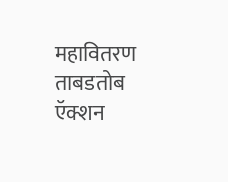महावितरण ताबडतोब ऍक्शन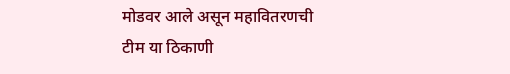मोडवर आले असून महावितरणची टीम या ठिकाणी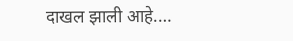दाखल झाली आहे.…